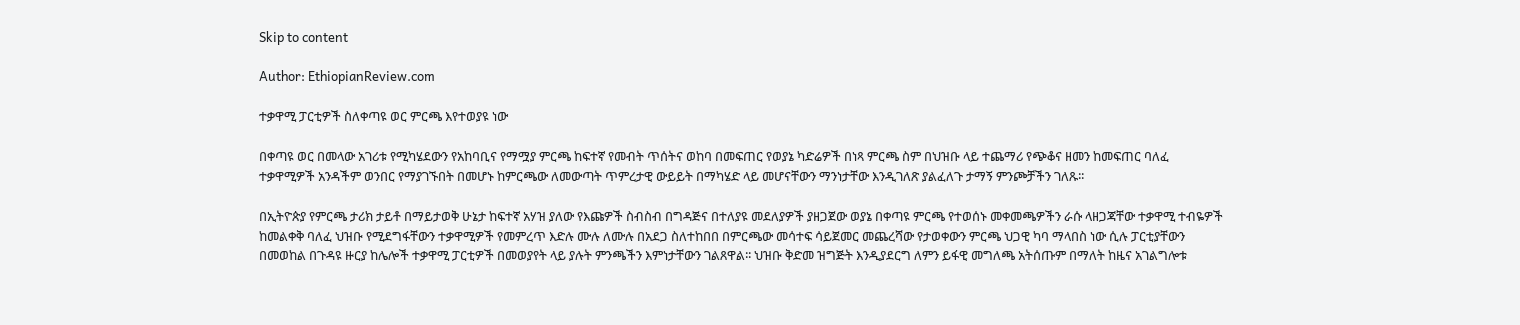Skip to content

Author: EthiopianReview.com

ተቃዋሚ ፓርቲዎች ስለቀጣዩ ወር ምርጫ እየተወያዩ ነው

በቀጣዩ ወር በመላው አገሪቱ የሚካሄደውን የአከባቢና የማሟያ ምርጫ ከፍተኛ የመብት ጥሰትና ወከባ በመፍጠር የወያኔ ካድሬዎች በነጻ ምርጫ ስም በህዝቡ ላይ ተጨማሪ የጭቆና ዘመን ከመፍጠር ባለፈ ተቃዋሚዎች አንዳችም ወንበር የማያገኙበት በመሆኑ ከምርጫው ለመውጣት ጥምረታዊ ውይይት በማካሄድ ላይ መሆናቸውን ማንነታቸው እንዲገለጽ ያልፈለጉ ታማኝ ምንጮቻችን ገለጹ፡፡

በኢትዮጵያ የምርጫ ታሪክ ታይቶ በማይታወቅ ሁኔታ ከፍተኛ አሃዝ ያለው የእጩዎች ስብስብ በግዳጅና በተለያዩ መደለያዎች ያዘጋጀው ወያኔ በቀጣዩ ምርጫ የተወሰኑ መቀመጫዎችን ራሱ ላዘጋጃቸው ተቃዋሚ ተብዬዎች ከመልቀቅ ባለፈ ህዝቡ የሚደግፋቸውን ተቃዋሚዎች የመምረጥ እድሉ ሙሉ ለሙሉ በአደጋ ስለተከበበ በምርጫው መሳተፍ ሳይጀመር መጨረሻው የታወቀውን ምርጫ ህጋዊ ካባ ማላበስ ነው ሲሉ ፓርቲያቸውን በመወከል በጉዳዩ ዙርያ ከሌሎች ተቃዋሚ ፓርቲዎች በመወያየት ላይ ያሉት ምንጫችን እምነታቸውን ገልጸዋል፡፡ ህዝቡ ቅድመ ዝግጅት እንዲያደርግ ለምን ይፋዊ መግለጫ አትሰጡም በማለት ከዜና አገልግሎቱ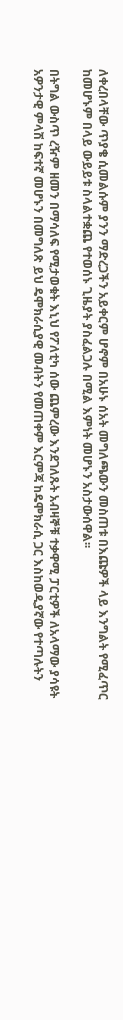ለቀረበላቸው ጥያቄ ሲመልሱም ያንን ማድረጋችን አይቀርም ሆኖም በአሁኑ ሰአት መግለጫውን መስጠቱ በእጩዎች ላይ እንግልት የሚፈጥር ከመሆኑም በላይ ውይይቱ ስላልተቋጨ የተወሰኑ ጊዜያት ያስፈልጋሉ በሚል እምነት መሆኑን አስታውሰዋል፡፡

በትግል ውስጥ ረዥም ዘመን በማሳለፍ የሚታወቁት እኒህ የፖለቲካ ሰው ጨምረው እንደገለጹት አብዛኞቹ ተቃዋሚ ፓርቲዎች ለአላማው ያሳዩት አዎንታዊ ምላሽ ከፍተኛ መሆኑን በመግለጽ ይህ ዴሞክራሲያዊ መብትን የመጠቀም እርምጃ ከዴሞክራሲ ጋር እስከወዲያኛው የተጣሉትን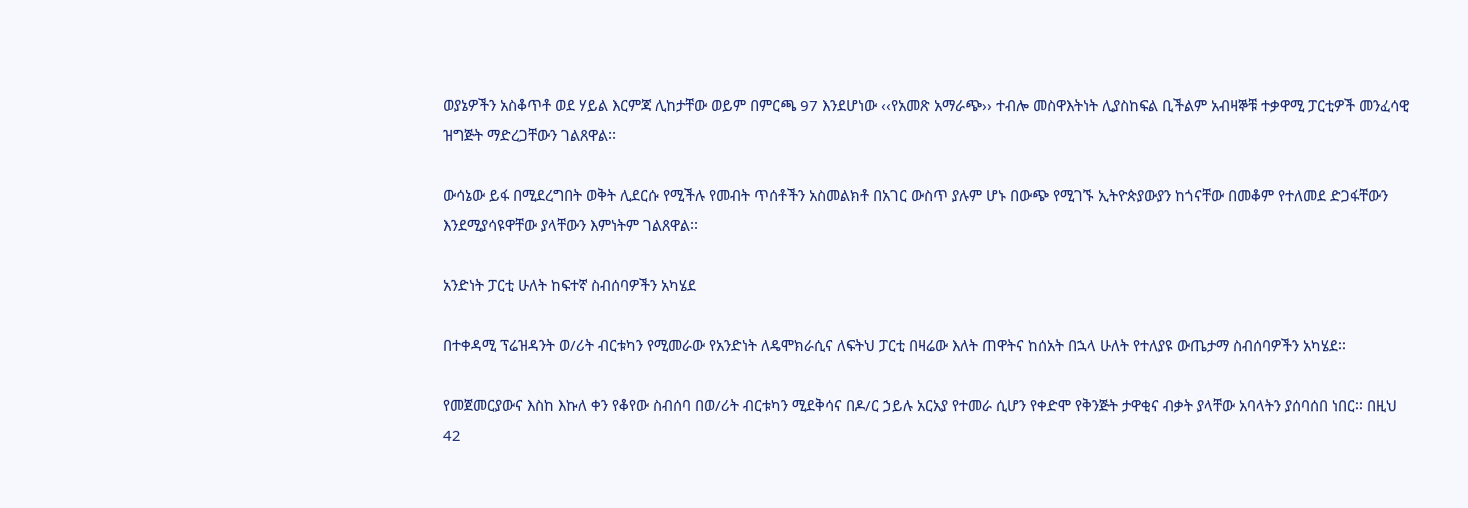ወያኔዎችን አስቆጥቶ ወደ ሃይል እርምጃ ሊከታቸው ወይም በምርጫ 97 እንደሆነው ‹‹የአመጽ አማራጭ›› ተብሎ መስዋእትነት ሊያስከፍል ቢችልም አብዛኞቹ ተቃዋሚ ፓርቲዎች መንፈሳዊ ዝግጅት ማድረጋቸውን ገልጸዋል፡፡

ውሳኔው ይፋ በሚደረግበት ወቅት ሊደርሱ የሚችሉ የመብት ጥሰቶችን አስመልክቶ በአገር ውስጥ ያሉም ሆኑ በውጭ የሚገኙ ኢትዮጵያውያን ከጎናቸው በመቆም የተለመደ ድጋፋቸውን እንደሚያሳዩዋቸው ያላቸውን እምነትም ገልጸዋል፡፡

አንድነት ፓርቲ ሁለት ከፍተኛ ስብሰባዎችን አካሄደ

በተቀዳሚ ፕሬዝዳንት ወ/ሪት ብርቱካን የሚመራው የአንድነት ለዴሞክራሲና ለፍትህ ፓርቲ በዛሬው እለት ጠዋትና ከሰአት በኋላ ሁለት የተለያዩ ውጤታማ ስብሰባዎችን አካሄደ፡፡

የመጀመርያውና እስከ እኩለ ቀን የቆየው ስብሰባ በወ/ሪት ብርቱካን ሚደቅሳና በዶ/ር ኃይሉ አርአያ የተመራ ሲሆን የቀድሞ የቅንጅት ታዋቂና ብቃት ያላቸው አባላትን ያሰባሰበ ነበር፡፡ በዚህ 42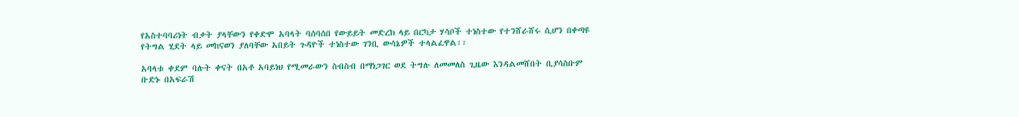የአስተባባሪነት ብቃት ያላቸውን የቀድሞ አባላት ባሰባሰበ የውይይት መድረክ ላይ በርካታ ሃሳቦች ተነስተው የተንሸራሸሩ ሲሆን በቀጣዩ የትግል ሂደት ላይ መከናወን ያለባቸው አበይት ጉዳዮች ተነስተው ገንቢ ውሳኔዎች ተላልፈዋል፡፡

አባላቱ ቀደም ባሉት ቀናት በአቶ አባይነህ የሚመራውን ስብስብ በማነጋገር ወደ ትግሉ ለመመለስ ጊዜው እንዳልመሸበት ቢያሳስቡም ቡድኑ በአፍራሽ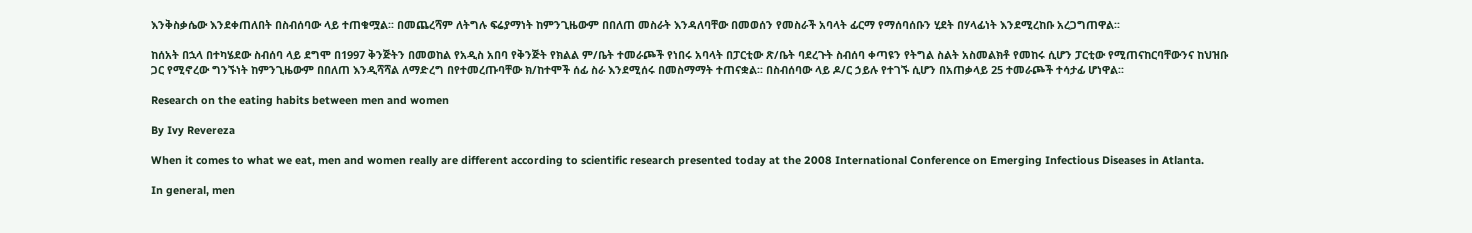እንቅስቃሴው እንደቀጠለበት በስብሰባው ላይ ተጠቁሟል፡፡ በመጨረሻም ለትግሉ ፍሬያማነት ከምንጊዜውም በበለጠ መስራት እንዳለባቸው በመወሰን የመስራች አባላት ፊርማ የማሰባሰቡን ሂደት በሃላፊነት እንደሚረከቡ አረጋግጠዋል፡፡

ከሰአት በኋላ በተካሄደው ስብሰባ ላይ ደግሞ በ1997 ቅንጅትን በመወከል የአዲስ አበባ የቅንጅት የክልል ም/ቤት ተመራጮች የነበሩ አባላት በፓርቲው ጽ/ቤት ባደረጉት ስብሰባ ቀጣዩን የትግል ስልት አስመልክቶ የመከሩ ሲሆን ፓርቲው የሚጠናከርባቸውንና ከህዝቡ ጋር የሚኖረው ግንኙነት ከምንጊዜውም በበለጠ እንዲሻሻል ለማድረግ በየተመረጡባቸው ክ/ከተሞች ሰፊ ስራ እንደሚሰሩ በመስማማት ተጠናቋል፡፡ በስብሰባው ላይ ዶ/ር ኃይሉ የተገኙ ሲሆን በአጠቃላይ 25 ተመራጮች ተሳታፊ ሆነዋል፡፡

Research on the eating habits between men and women

By Ivy Revereza

When it comes to what we eat, men and women really are different according to scientific research presented today at the 2008 International Conference on Emerging Infectious Diseases in Atlanta.

In general, men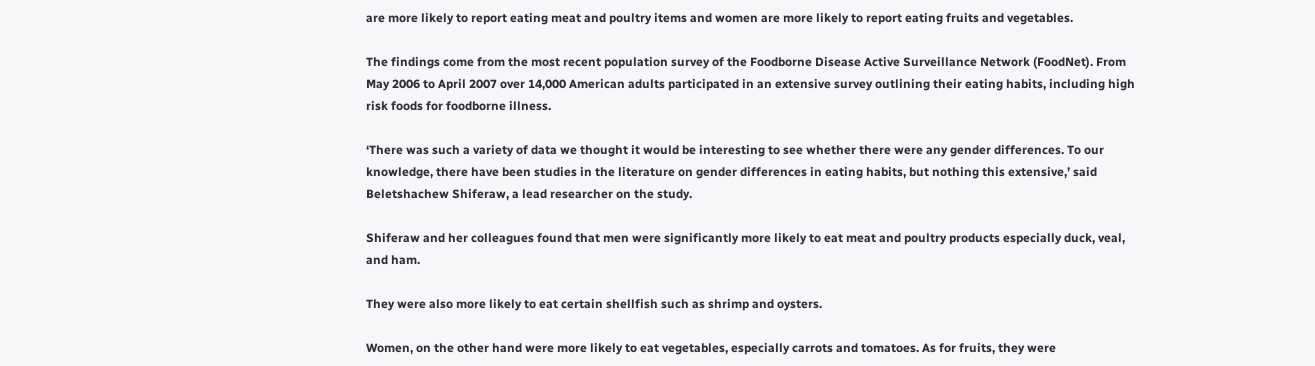are more likely to report eating meat and poultry items and women are more likely to report eating fruits and vegetables.

The findings come from the most recent population survey of the Foodborne Disease Active Surveillance Network (FoodNet). From May 2006 to April 2007 over 14,000 American adults participated in an extensive survey outlining their eating habits, including high risk foods for foodborne illness.

‘There was such a variety of data we thought it would be interesting to see whether there were any gender differences. To our knowledge, there have been studies in the literature on gender differences in eating habits, but nothing this extensive,’ said Beletshachew Shiferaw, a lead researcher on the study.

Shiferaw and her colleagues found that men were significantly more likely to eat meat and poultry products especially duck, veal, and ham.

They were also more likely to eat certain shellfish such as shrimp and oysters.

Women, on the other hand were more likely to eat vegetables, especially carrots and tomatoes. As for fruits, they were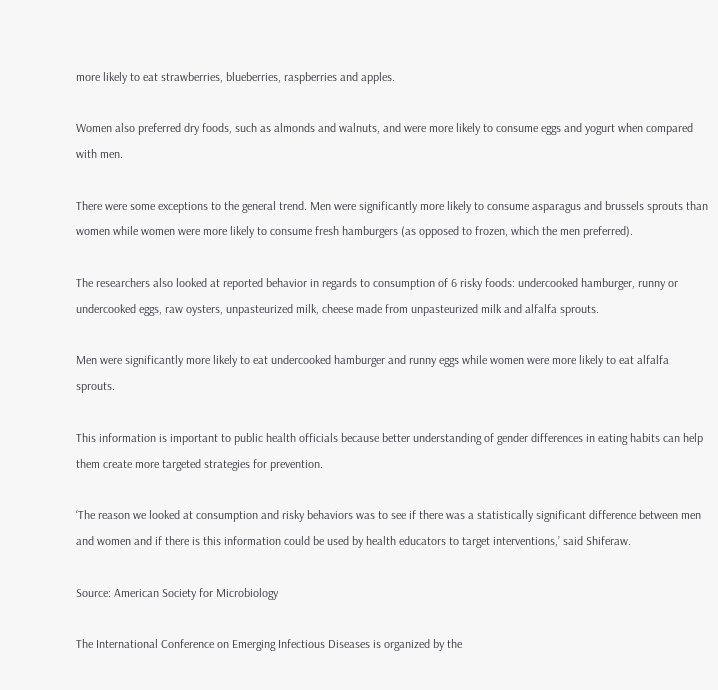more likely to eat strawberries, blueberries, raspberries and apples.

Women also preferred dry foods, such as almonds and walnuts, and were more likely to consume eggs and yogurt when compared with men.

There were some exceptions to the general trend. Men were significantly more likely to consume asparagus and brussels sprouts than women while women were more likely to consume fresh hamburgers (as opposed to frozen, which the men preferred).

The researchers also looked at reported behavior in regards to consumption of 6 risky foods: undercooked hamburger, runny or undercooked eggs, raw oysters, unpasteurized milk, cheese made from unpasteurized milk and alfalfa sprouts.

Men were significantly more likely to eat undercooked hamburger and runny eggs while women were more likely to eat alfalfa sprouts.

This information is important to public health officials because better understanding of gender differences in eating habits can help them create more targeted strategies for prevention.

‘The reason we looked at consumption and risky behaviors was to see if there was a statistically significant difference between men and women and if there is this information could be used by health educators to target interventions,’ said Shiferaw.

Source: American Society for Microbiology

The International Conference on Emerging Infectious Diseases is organized by the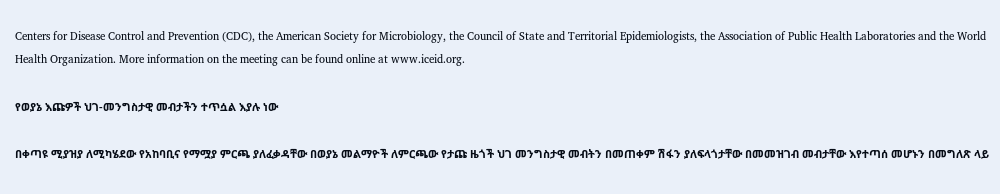Centers for Disease Control and Prevention (CDC), the American Society for Microbiology, the Council of State and Territorial Epidemiologists, the Association of Public Health Laboratories and the World Health Organization. More information on the meeting can be found online at www.iceid.org.

የወያኔ እጩዎች ህገ-መንግስታዊ መብታችን ተጥሷል እያሉ ነው

በቀጣዩ ሚያዝያ ለሚካሄደው የአከባቢና የማሟያ ምርጫ ያለፈቃዳቸው በወያኔ መልማዮች ለምርጫው የታጩ ዜጎች ህገ መንግስታዊ መብትን በመጠቀም ሽፋን ያለፍላጎታቸው በመመዝገብ መብታቸው እየተጣሰ መሆኑን በመግለጽ ላይ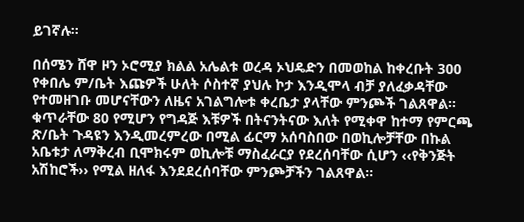ይገኛሉ፡፡

በሰሜን ሸዋ ዞን ኦሮሚያ ክልል አሌልቱ ወረዳ ኦህዴድን በመወከል ከቀረቡት 300 የቀበሌ ም/ቤት እጩዎች ሁለት ሶስተኛ ያህሉ ኮታ እንዲሞላ ብቻ ያለፈቃዳቸው የተመዘገቡ መሆናቸውን ለዜና አገልግሎቱ ቀረቤታ ያላቸው ምንጮች ገልጸዋል፡፡ ቁጥራቸው 80 የሚሆን የግዳጅ እቹዎች በትናንትናው እለት የሚቀዋ ከተማ የምርጫ ጽ/ቤት ጉዳዩን እንዲመረምረው በሚል ፊርማ አሰባስበው በወኪሎቻቸው በኩል አቤቱታ ለማቅረብ ቢሞክሩም ወኪሎቹ ማስፈራርያ የደረሰባቸው ሲሆን ‹‹የቅንጅት አሽከሮች›› የሚል ዘለፋ እንደደረሰባቸው ምንጮቻችን ገልጸዋል፡፡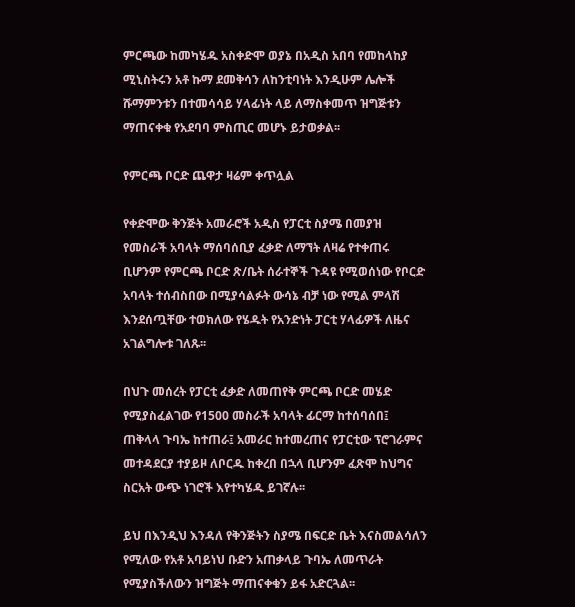ምርጫው ከመካሄዱ አስቀድሞ ወያኔ በአዲስ አበባ የመከላከያ ሚኒስትሩን አቶ ኩማ ደመቅሳን ለከንቲባነት እንዲሁም ሌሎች ሹማምንቱን በተመሳሳይ ሃላፊነት ላይ ለማስቀመጥ ዝግጅቱን ማጠናቀቁ የአደባባ ምስጢር መሆኑ ይታወቃል፡፡

የምርጫ ቦርድ ጨዋታ ዛሬም ቀጥሏል

የቀድሞው ቅንጅት አመራሮች አዲስ የፓርቲ ስያሜ በመያዝ የመስራች አባላት ማሰባሰቢያ ፈቃድ ለማኘት ለዛሬ የተቀጠሩ ቢሆንም የምርጫ ቦርድ ጽ/ቤት ሰራተኞች ጉዳዩ የሚወሰነው የቦርድ አባላት ተሰብስበው በሚያሳልፉት ውሳኔ ብቻ ነው የሚል ምላሽ እንደሰጧቸው ተወክለው የሄዱት የአንድነት ፓርቲ ሃላፊዎች ለዜና አገልግሎቱ ገለጹ፡፡

በህጉ መሰረት የፓርቲ ፈቃድ ለመጠየቅ ምርጫ ቦርድ መሄድ የሚያስፈልገው የ1500 መስራች አባላት ፊርማ ከተሰባሰበ፤ ጠቅላላ ጉባኤ ከተጠራ፤ አመራር ከተመረጠና የፓርቲው ፕሮገራምና መተዳደርያ ተያይዞ ለቦርዱ ከቀረበ በኋላ ቢሆንም ፈጽሞ ከህግና ስርአት ውጭ ነገሮች እየተካሄዱ ይገኛሉ፡፡

ይህ በእንዲህ እንዳለ የቅንጅትን ስያሜ በፍርድ ቤት እናስመልሳለን የሚለው የአቶ አባይነህ ቡድን አጠቃላይ ጉባኤ ለመጥራት የሚያስችለውን ዝግጅት ማጠናቀቁን ይፋ አድርጓል፡፡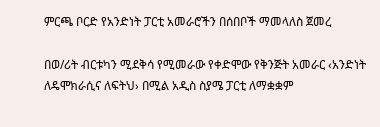ምርጫ ቦርድ የአንድነት ፓርቲ አመራሮችን በሰበቦች ማመላለስ ጀመረ

በወ/ሪት ብርቱካን ሚደቅሳ የሚመራው የቀድሞው የቅንጅት አመራር ‹አንድነት ለዴሞክራሲና ለፍትህ› በሚል አዲስ ስያሜ ፓርቲ ለማቋቋም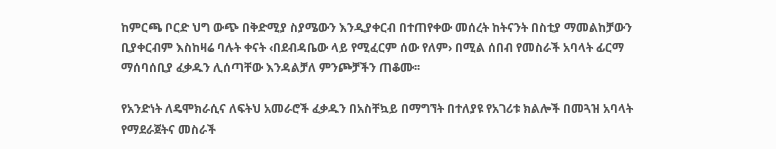ከምርጫ ቦርድ ህግ ውጭ በቅድሚያ ስያሜውን እንዲያቀርብ በተጠየቀው መሰረት ከትናንት በስቲያ ማመልከቻውን ቢያቀርብም እስከዛሬ ባሉት ቀናት ‹በደብዳቤው ላይ የሚፈርም ሰው የለም› በሚል ሰበብ የመስራች አባላት ፊርማ ማሰባሰቢያ ፈቃዱን ሊሰጣቸው እንዳልቻለ ምንጮቻችን ጠቆሙ፡፡

የአንድነት ለዴሞክራሲና ለፍትህ አመራሮች ፈቃዱን በአስቸኳይ በማግኘት በተለያዩ የአገሪቱ ክልሎች በመጓዝ አባላት የማደራጀትና መስራች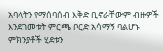አባላትን የማሰባሰብ እቅድ ቢኖራቸውም ብዙዎች እንደገመቱት ምርጫ ቦርድ አሳማኝ ባልሆኑ ምክንያቶች ሂደቱን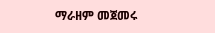ማራዘም መጀመሩ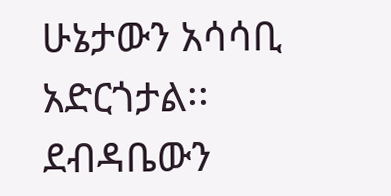ሁኔታውን አሳሳቢ አድርጎታል፡፡ ደብዳቤውን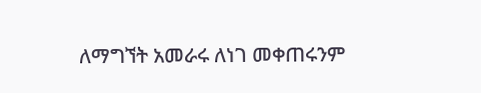ለማግኘት አመራሩ ለነገ መቀጠሩንም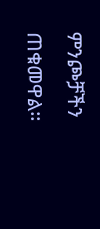ምንጮቻችን ጠቁመዋል፡፡